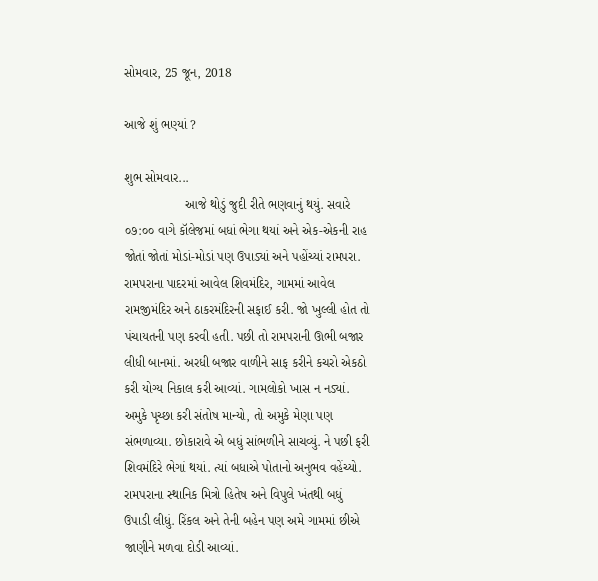સોમવાર, 25 જૂન, 2018

આજે શું ભણ્યાં ?

શુભ સોમવાર...
                 આજે થોડું જુદી રીતે ભણવાનું થયું. સવારે ૦૭:૦૦ વાગે કૉલેજમાં બધાં ભેગા થયાં અને એક-એકની રાહ જોતાં જોતાં મોડાં-મોડાં પણ ઉપાડ્યાં અને પહોંચ્યાં રામપરા. રામપરાના પાદરમાં આવેલ શિવમંદિર, ગામમાં આવેલ રામજીમંદિર અને ઠાકરમંદિરની સફાઈ કરી. જો ખુલ્લી હોત તો પંચાયતની પણ કરવી હતી. પછી તો રામપરાની ઊભી બજાર લીધી બાનમાં. અરધી બજાર વાળીને સાફ કરીને કચરો એકઠો કરી યોગ્ય નિકાલ કરી આવ્યાં. ગામલોકો ખાસ ન નડ્યાં. અમુકે પૃચ્છા કરી સંતોષ માન્યો, તો અમુકે મેણા પણ સંભળાવ્યા. છોકારાવે એ બધું સાંભળીને સાચવ્યું. ને પછી ફરી શિવમંદિરે ભેગાં થયાં. ત્યાં બધાએ પોતાનો અનુભવ વહેંચ્યો. રામપરાના સ્થાનિક મિત્રો હિતેષ અને વિપુલે ખંતથી બધું ઉપાડી લીધું. રિંકલ અને તેની બહેન પણ અમે ગામમાં છીએ જાણીને મળવા દોડી આવ્યાં.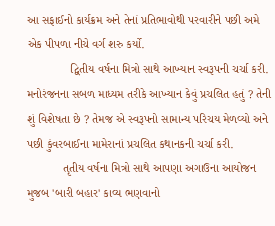આ સફાઈનો કાર્યક્રમ અને તેનાં પ્રતિભાવોથી પરવારીને પછી અમે એક પીપળા નીચે વર્ગ શરુ કર્યો.
             દ્વિતીય વર્ષના મિત્રો સાથે આખ્યાન સ્વરૂપની ચર્ચા કરી. મનોરંજનના સબળ માધ્યમ તરીકે આખ્યાન કેવું પ્રચલિત હતું ? તેની શું વિશેષતા છે ? તેમજ એ સ્વરૂપનો સામાન્ય પરિચય મેળવ્યો અને પછી કુંવરબાઈના મામેરાનાં પ્રચલિત કથાનકની ચર્ચા કરી.
           તૃતીય વર્ષના મિત્રો સાથે આપણા અગાઉના આયોજન મુજબ 'બારી બહાર' કાવ્ય ભણવાનો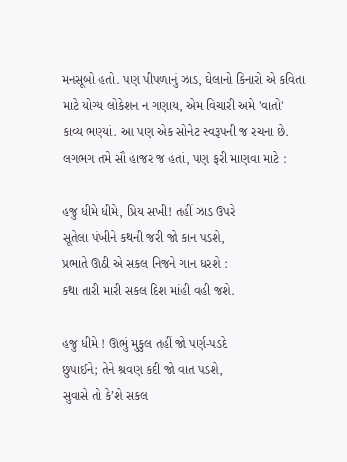મનસૂબો હતો. પણ પીપળાનું ઝાડ, ઘેલાનો કિનારો એ કવિતા માટે યોગ્ય લોકેશન ન ગણાય, એમ વિચારી અમે 'વાતો' કાવ્ય ભણ્યાં. આ પણ એક સોનેટ સ્વરૂપની જ રચના છે. લગભગ તમે સૌ હાજર જ હતાં, પણ ફરી માણવા માટે :

હજુ ધીમે ધીમે, પ્રિય સખી! તહીં ઝાડ ઉપરે
સૂતેલા પંખીને કથની જરી જો કાન પડશે,
પ્રભાતે ઊઠી એ સકલ નિજને ગાન ધરશે :
કથા તારી મારી સકલ દિશ માંહી વહી જશે.

હજુ ધીમે ! ઊભું મુકુલ તહીં જો પર્ણ-પડદે
છુપાઈને; તેને શ્રવણ કદી જો વાત પડશે,
સુવાસે તો કે’શે સકલ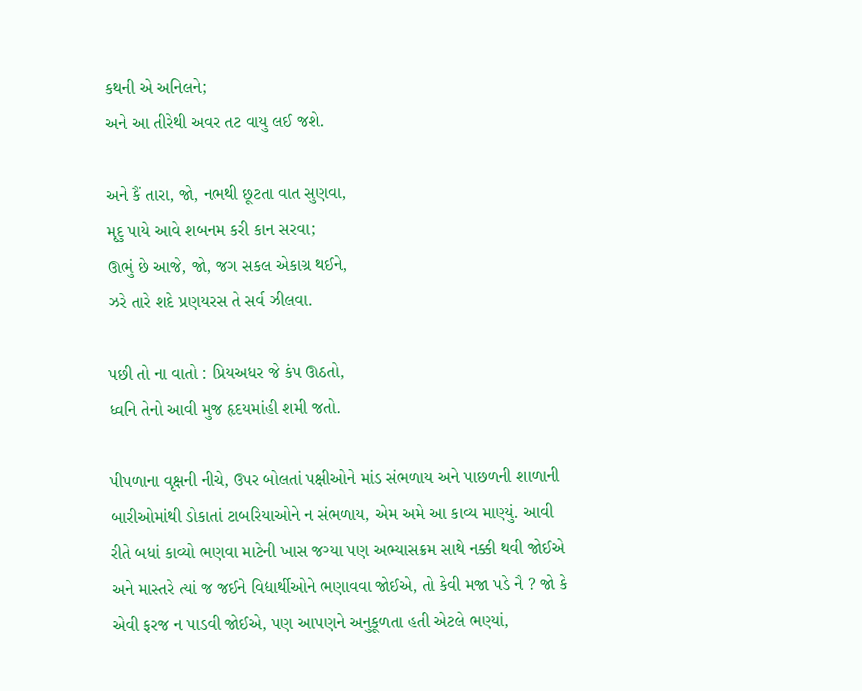કથની એ અનિલને;
અને આ તીરેથી અવર તટ વાયુ લઈ જશે.

અને કૈં તારા, જો, નભથી છૂટતા વાત સુણવા,
મૃદુ પાયે આવે શબનમ કરી કાન સરવા;
ઊભું છે આજે, જો, જગ સકલ એકાગ્ર થઈને,
ઝરે તારે શદે પ્રણયરસ તે સર્વ ઝીલવા.

પછી તો ના વાતો : પ્રિયઅધર જે કંપ ઊઠતો,
ધ્વનિ તેનો આવી મુજ હૃદયમાંહી શમી જતો.

પીપળાના વૃક્ષની નીચે, ઉપર બોલતાં પક્ષીઓને માંડ સંભળાય અને પાછળની શાળાની બારીઓમાંથી ડોકાતાં ટાબરિયાઓને ન સંભળાય, એમ અમે આ કાવ્ય માણ્યું. આવી રીતે બધાં કાવ્યો ભણવા માટેની ખાસ જગ્યા પણ અભ્યાસક્રમ સાથે નક્કી થવી જોઈએ અને માસ્તરે ત્યાં જ જઈને વિદ્યાર્થીઓને ભણાવવા જોઈએ, તો કેવી મજા પડે નૈ ? જો કે એવી ફરજ ન પાડવી જોઈએ, પણ આપણને અનુકૂળતા હતી એટલે ભણ્યાં,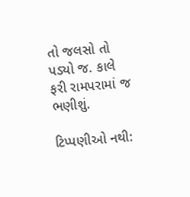તો જલસો તો પડ્યો જ. કાલે ફરી રામપરામાં જ ભણીશું.

ટિપ્પણીઓ નથી: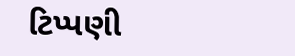ટિપ્પણી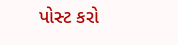પોસ્ટ કરો